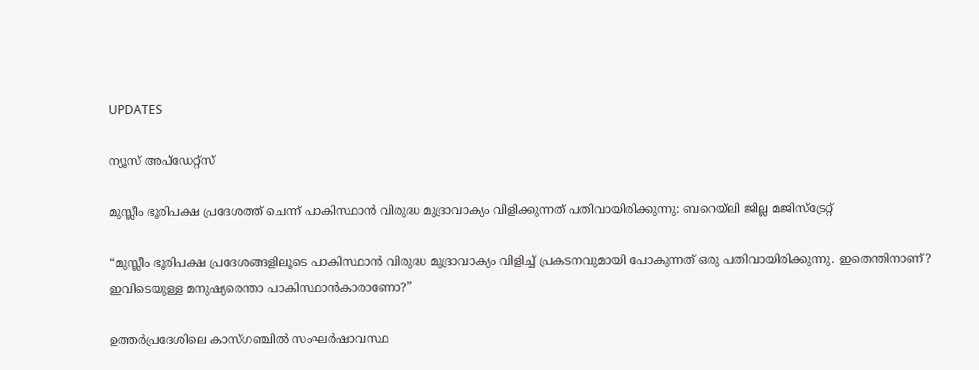UPDATES

ന്യൂസ് അപ്ഡേറ്റ്സ്

മുസ്ലീം ഭൂരിപക്ഷ പ്രദേശത്ത് ചെന്ന് പാകിസ്ഥാന്‍ വിരുദ്ധ മുദ്രാവാക്യം വിളിക്കുന്നത് പതിവായിരിക്കുന്നു: ബറെയ്‌ലി ജില്ല മജിസ്‌ട്രേറ്റ്

“മുസ്ലീം ഭൂരിപക്ഷ പ്രദേശങ്ങളിലൂടെ പാകിസ്ഥാന്‍ വിരുദ്ധ മുദ്രാവാക്യം വിളിച്ച് പ്രകടനവുമായി പോകുന്നത് ഒരു പതിവായിരിക്കുന്നു. ഇതെന്തിനാണ്? ഇവിടെയുള്ള മനുഷ്യരെന്താ പാകിസ്ഥാന്‍കാരാണോ?”

ഉത്തര്‍പ്രദേശിലെ കാസ്ഗഞ്ചില്‍ സംഘര്‍ഷാവസ്ഥ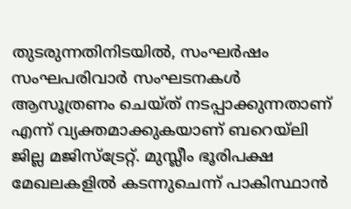തുടരുന്നതിനിടയില്‍, സംഘര്‍ഷം സംഘപരിവാര്‍ സംഘടനകള്‍ ആസൂത്രണം ചെയ്ത് നടപ്പാക്കുന്നതാണ് എന്ന് വ്യക്തമാക്കുകയാണ് ബറെയ്‌ലി ജില്ല മജിസ്‌ട്രേറ്റ്. മുസ്ലീം ഭൂരിപക്ഷ മേഖലകളില്‍ കടന്നുചെന്ന് പാകിസ്ഥാന്‍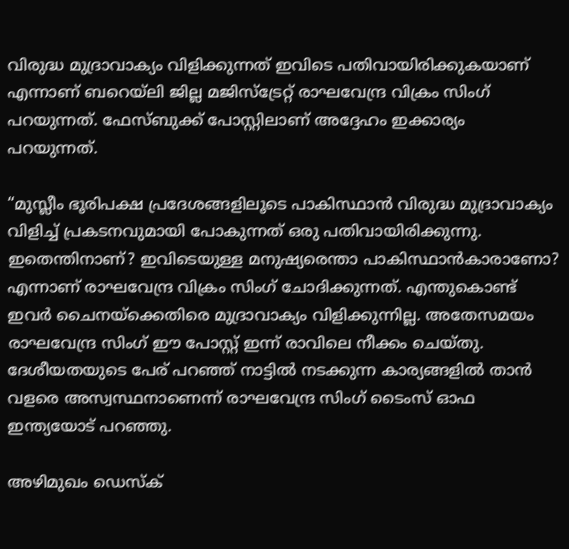വിരുദ്ധ മുദ്രാവാക്യം വിളിക്കുന്നത് ഇവിടെ പതിവായിരിക്കുകയാണ് എന്നാണ് ബറെയ്‌ലി ജില്ല മജിസ്‌ട്രേറ്റ് രാഘവേന്ദ്ര വിക്രം സിംഗ് പറയുന്നത്. ഫേസ്ബുക്ക് പോസ്റ്റിലാണ് അദ്ദേഹം ഇക്കാര്യം പറയുന്നത്.

“മുസ്ലീം ഭൂരിപക്ഷ പ്രദേശങ്ങളിലൂടെ പാകിസ്ഥാന്‍ വിരുദ്ധ മുദ്രാവാക്യം വിളിച്ച് പ്രകടനവുമായി പോകുന്നത് ഒരു പതിവായിരിക്കുന്നു. ഇതെന്തിനാണ്? ഇവിടെയുള്ള മനുഷ്യരെന്താ പാകിസ്ഥാന്‍കാരാണോ? എന്നാണ് രാഘവേന്ദ്ര വിക്രം സിംഗ് ചോദിക്കുന്നത്. എന്തുകൊണ്ട് ഇവര്‍ ചൈനയ്‌ക്കെതിരെ മുദ്രാവാക്യം വിളിക്കുന്നില്ല. അതേസമയം രാഘവേന്ദ്ര സിംഗ് ഈ പോസ്റ്റ് ഇന്ന് രാവിലെ നീക്കം ചെയ്തു. ദേശീയതയുടെ പേര് പറഞ്ഞ് നാട്ടില്‍ നടക്കുന്ന കാര്യങ്ങളില്‍ താന്‍ വളരെ അസ്വസ്ഥനാണെന്ന് രാഘവേന്ദ്ര സിംഗ് ടൈംസ് ഓഫ ഇന്ത്യയോട് പറഞ്ഞു.

അഴിമുഖം ഡെസ്ക്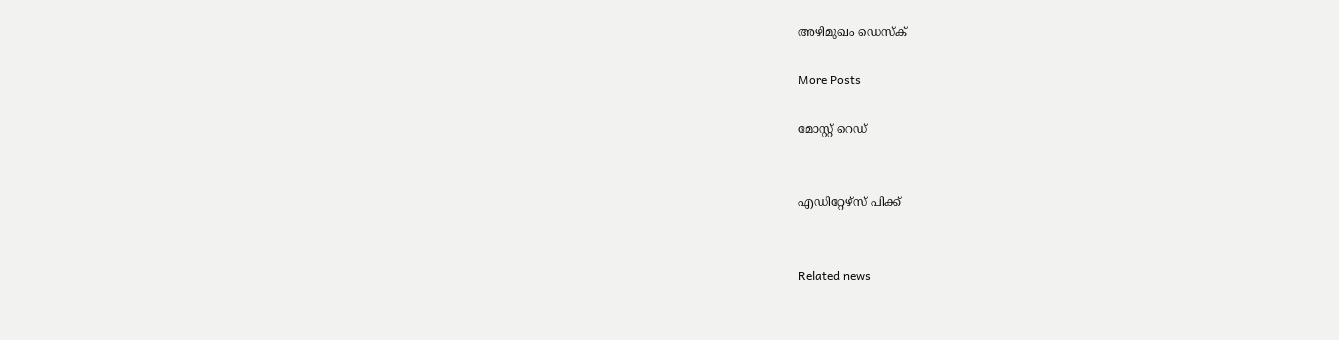അഴിമുഖം ഡെസ്ക്

More Posts

മോസ്റ്റ് റെഡ്


എഡിറ്റേഴ്സ് പിക്ക്


Related news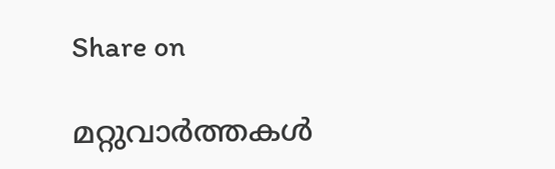Share on

മറ്റുവാര്‍ത്തകള്‍